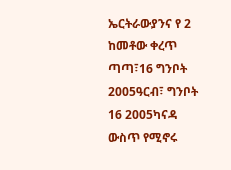ኤርትራውያንና የ 2 ከመቶው ቀረጥ ጣጣ፣16 ግንቦት 2005ዓርብ፣ ግንቦት 16 2005ካናዳ ውስጥ የሚኖሩ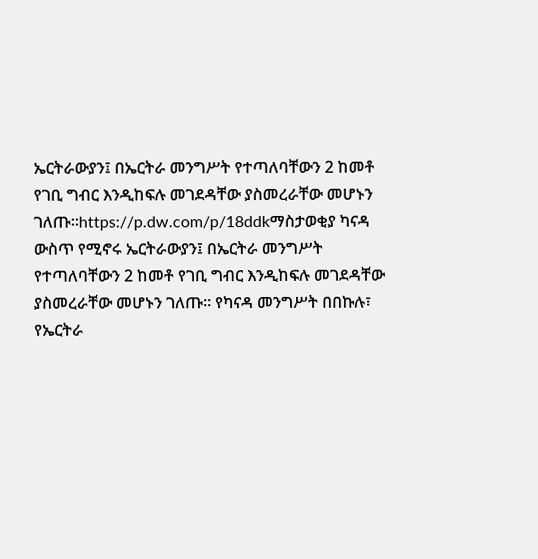ኤርትራውያን፤ በኤርትራ መንግሥት የተጣለባቸውን 2 ከመቶ የገቢ ግብር እንዲከፍሉ መገደዳቸው ያስመረራቸው መሆኑን ገለጡ።https://p.dw.com/p/18ddkማስታወቂያ ካናዳ ውስጥ የሚኖሩ ኤርትራውያን፤ በኤርትራ መንግሥት የተጣለባቸውን 2 ከመቶ የገቢ ግብር እንዲከፍሉ መገደዳቸው ያስመረራቸው መሆኑን ገለጡ። የካናዳ መንግሥት በበኩሉ፣ የኤርትራ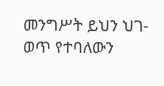መንግሥት ይህን ህገ-ወጥ የተባለውን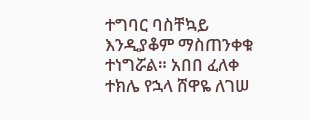ተግባር ባስቸኳይ እንዲያቆም ማስጠንቀቁ ተነግሯል። አበበ ፈለቀ ተክሌ የኋላ ሸዋዬ ለገሠ